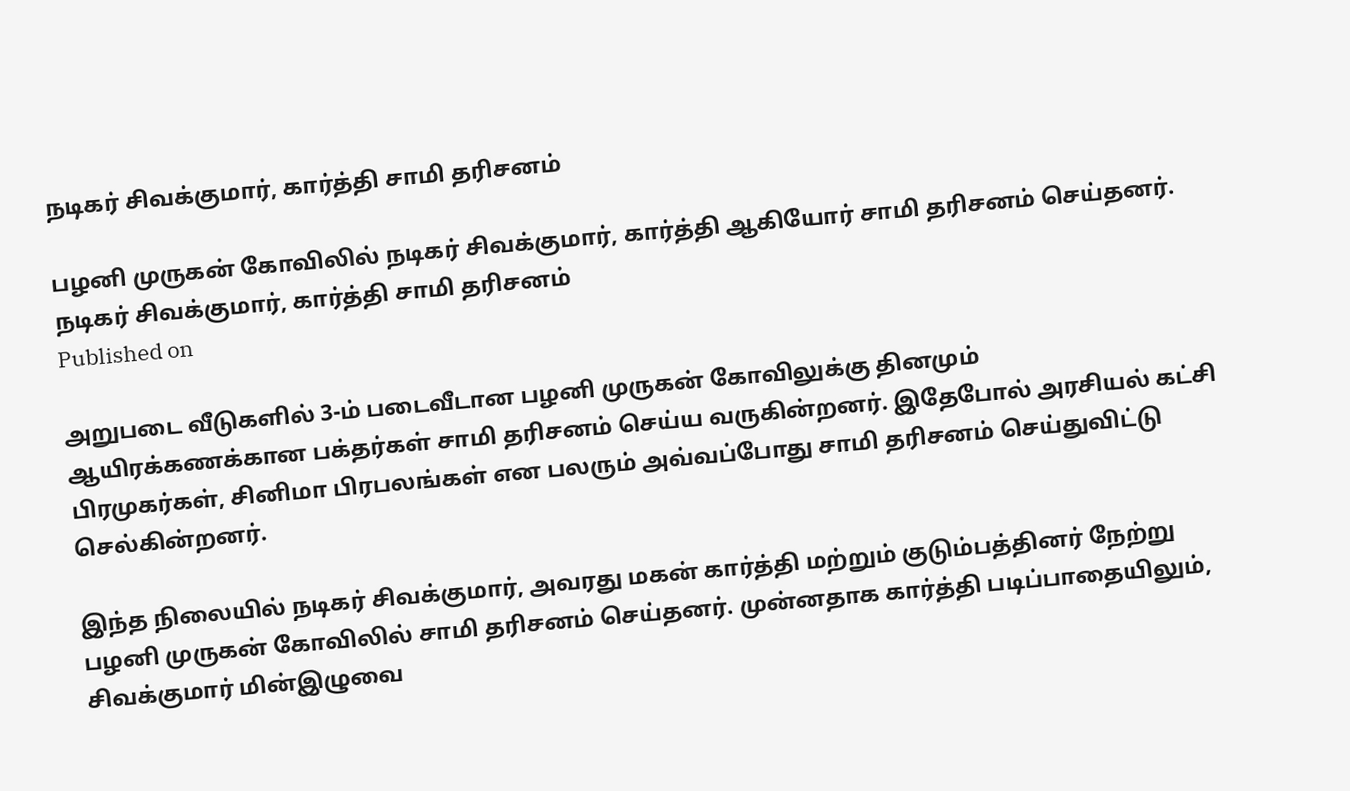நடிகர் சிவக்குமார், கார்த்தி சாமி தரிசனம்

பழனி முருகன் கோவிலில் நடிகர் சிவக்குமார், கார்த்தி ஆகியோர் சாமி தரிசனம் செய்தனர்.
நடிகர் சிவக்குமார், கார்த்தி சாமி தரிசனம்
Published on

அறுபடை வீடுகளில் 3-ம் படைவீடான பழனி முருகன் கோவிலுக்கு தினமும் ஆயிரக்கணக்கான பக்தர்கள் சாமி தரிசனம் செய்ய வருகின்றனர். இதேபோல் அரசியல் கட்சி பிரமுகர்கள், சினிமா பிரபலங்கள் என பலரும் அவ்வப்போது சாமி தரிசனம் செய்துவிட்டு செல்கின்றனர்.

இந்த நிலையில் நடிகர் சிவக்குமார், அவரது மகன் கார்த்தி மற்றும் குடும்பத்தினர் நேற்று பழனி முருகன் கோவிலில் சாமி தரிசனம் செய்தனர். முன்னதாக கார்த்தி படிப்பாதையிலும், சிவக்குமார் மின்இழுவை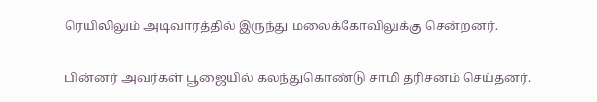ரெயிலிலும் அடிவாரத்தில் இருந்து மலைக்கோவிலுக்கு சென்றனர்.

பின்னர் அவர்கள் பூஜையில் கலந்துகொண்டு சாமி தரிசனம் செய்தனர்.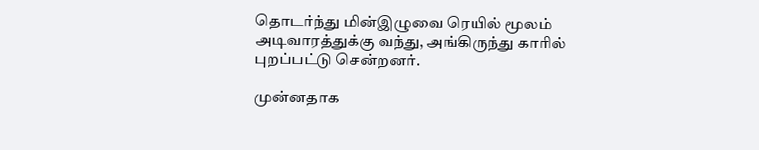தொடர்ந்து மின்இழுவை ரெயில் மூலம் அடிவாரத்துக்கு வந்து, அங்கிருந்து காரில் புறப்பட்டு சென்றனர்.

முன்னதாக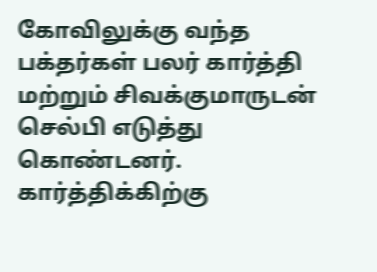கோவிலுக்கு வந்த பக்தர்கள் பலர் கார்த்தி மற்றும் சிவக்குமாருடன் செல்பி எடுத்து கொண்டனர். கார்த்திக்கிற்கு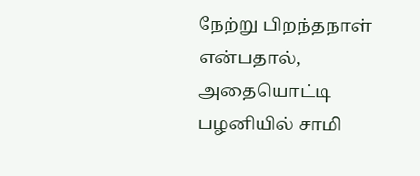நேற்று பிறந்தநாள் என்பதால், அதையொட்டி பழனியில் சாமி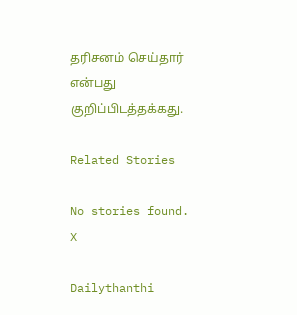தரிசனம் செய்தார் என்பது குறிப்பிடத்தக்கது.

Related Stories

No stories found.
X

Dailythanthi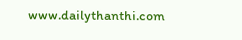www.dailythanthi.com